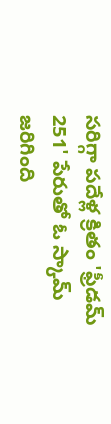సరిగ్గా పదేళ్ల క్రితం 'ఫ్రీడమ్ 251' పేరుతో ఓ స్కామ్ జరిగింది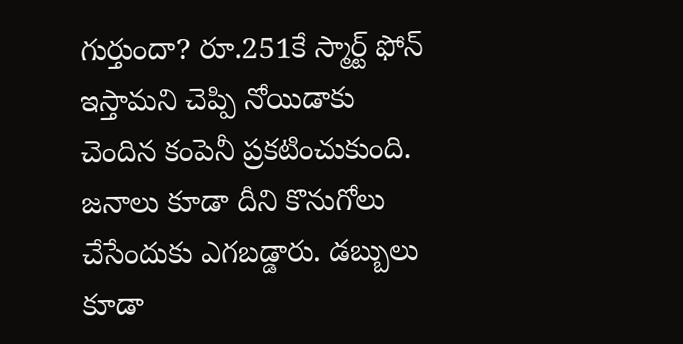గుర్తుందా? రూ.251కే స్మార్ట్ ఫోన్ ఇస్తామని చెప్పి నోయిడాకు చెందిన కంపెనీ ప్రకటించుకుంది. జనాలు కూడా దీని కొనుగోలు చేసేందుకు ఎగబడ్డారు. డబ్బులు కూడా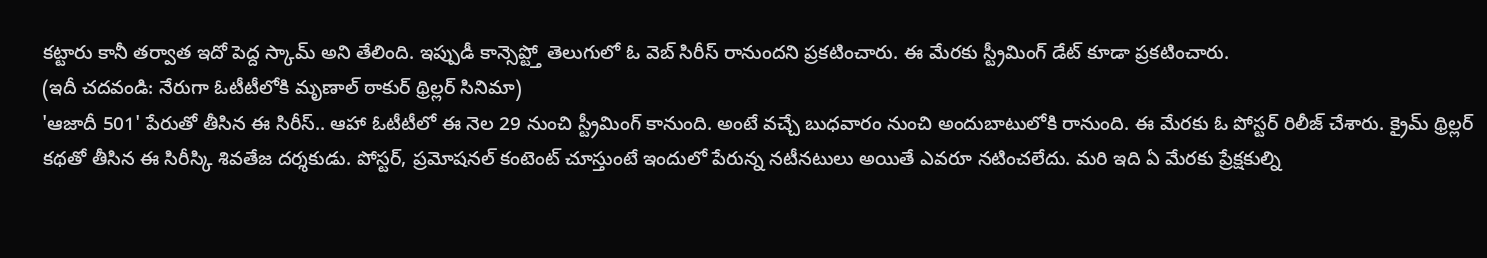కట్టారు కానీ తర్వాత ఇదో పెద్ద స్కామ్ అని తేలింది. ఇప్పుడీ కాన్సెప్ట్తో తెలుగులో ఓ వెబ్ సిరీస్ రానుందని ప్రకటించారు. ఈ మేరకు స్ట్రీమింగ్ డేట్ కూడా ప్రకటించారు.
(ఇదీ చదవండి: నేరుగా ఓటీటీలోకి మృణాల్ ఠాకుర్ థ్రిల్లర్ సినిమా)
'ఆజాదీ 501' పేరుతో తీసిన ఈ సిరీస్.. ఆహా ఓటీటీలో ఈ నెల 29 నుంచి స్ట్రీమింగ్ కానుంది. అంటే వచ్చే బుధవారం నుంచి అందుబాటులోకి రానుంది. ఈ మేరకు ఓ పోస్టర్ రిలీజ్ చేశారు. క్రైమ్ థ్రిల్లర్ కథతో తీసిన ఈ సిరీస్కి శివతేజ దర్శకుడు. పోస్టర్, ప్రమోషనల్ కంటెంట్ చూస్తుంటే ఇందులో పేరున్న నటీనటులు అయితే ఎవరూ నటించలేదు. మరి ఇది ఏ మేరకు ప్రేక్షకుల్ని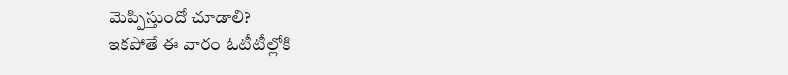మెప్పిస్తుందో చూడాలి?
ఇకపోతే ఈ వారం ఓటీటీల్లోకి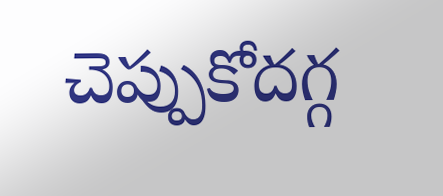చెప్పుకోదగ్గ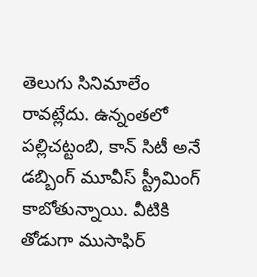తెలుగు సినిమాలేం రావట్లేదు. ఉన్నంతలో పల్లిచట్టంబి, కాన్ సిటీ అనే డబ్బింగ్ మూవీస్ స్ట్రీమింగ్ కాబోతున్నాయి. వీటికి తోడుగా ముసాఫిర్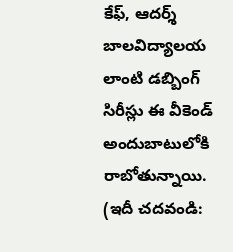కేఫ్, ఆదర్శ్ బాలవిద్యాలయ లాంటి డబ్బింగ్ సిరీస్లు ఈ వీకెండ్ అందుబాటులోకి రాబోతున్నాయి.
(ఇదీ చదవండి: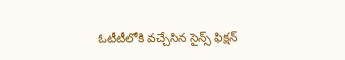ఓటీటీలోకి వచ్చేసిన సైన్స్ ఫిక్షన్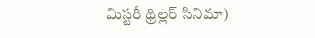మిస్టరీ థ్రిల్లర్ సినిమా)